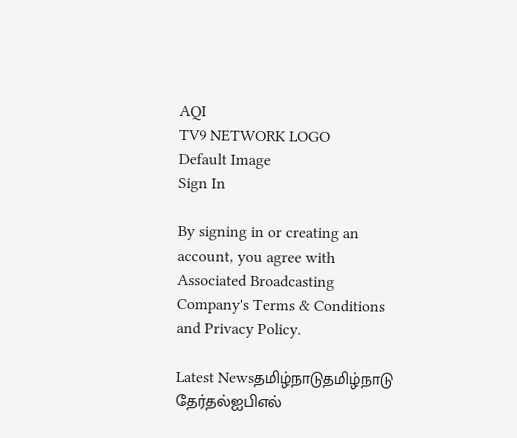AQI
TV9 NETWORK LOGO
Default Image
Sign In

By signing in or creating an account, you agree with Associated Broadcasting Company's Terms & Conditions and Privacy Policy.

Latest Newsதமிழ்நாடுதமிழ்நாடு தேர்தல்ஐபிஎல்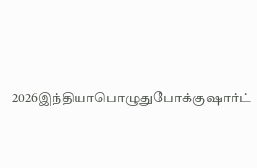2026இந்தியாபொழுதுபோக்குஷார்ட்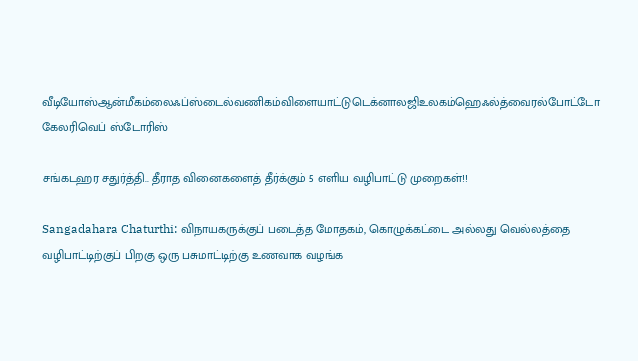வீடியோஸ்ஆன்மீகம்லைஃப்ஸ்டைல்வணிகம்விளையாட்டுடெக்னாலஜிஉலகம்ஹெஃல்த்வைரல்போட்டோ கேலரிவெப் ஸ்டோரிஸ்

சங்கடஹர சதுர்த்தி.. தீராத வினைகளைத் தீர்க்கும் 5 எளிய வழிபாட்டு முறைகள்!!

Sangadahara Chaturthi: விநாயகருக்குப் படைத்த மோதகம், கொழுக்கட்டை அல்லது வெல்லத்தை வழிபாட்டிற்குப் பிறகு ஒரு பசுமாட்டிற்கு உணவாக வழங்க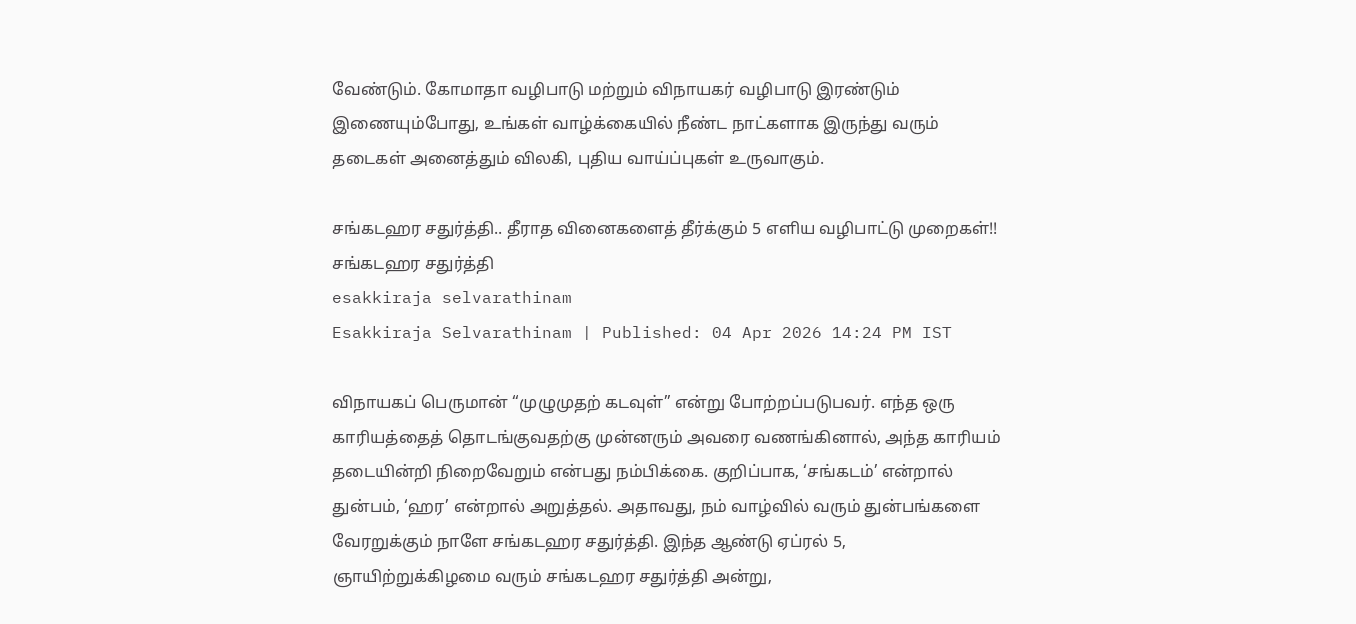வேண்டும். கோமாதா வழிபாடு மற்றும் விநாயகர் வழிபாடு இரண்டும் இணையும்போது, உங்கள் வாழ்க்கையில் நீண்ட நாட்களாக இருந்து வரும் தடைகள் அனைத்தும் விலகி, புதிய வாய்ப்புகள் உருவாகும்.

சங்கடஹர சதுர்த்தி.. தீராத வினைகளைத் தீர்க்கும் 5 எளிய வழிபாட்டு முறைகள்!!
சங்கடஹர சதுர்த்தி
esakkiraja selvarathinam
Esakkiraja Selvarathinam | Published: 04 Apr 2026 14:24 PM IST

விநாயகப் பெருமான் “முழுமுதற் கடவுள்” என்று போற்றப்படுபவர். எந்த ஒரு காரியத்தைத் தொடங்குவதற்கு முன்னரும் அவரை வணங்கினால், அந்த காரியம் தடையின்றி நிறைவேறும் என்பது நம்பிக்கை. குறிப்பாக, ‘சங்கடம்’ என்றால் துன்பம், ‘ஹர’ என்றால் அறுத்தல். அதாவது, நம் வாழ்வில் வரும் துன்பங்களை வேரறுக்கும் நாளே சங்கடஹர சதுர்த்தி. இந்த ஆண்டு ஏப்ரல் 5, ஞாயிற்றுக்கிழமை வரும் சங்கடஹர சதுர்த்தி அன்று,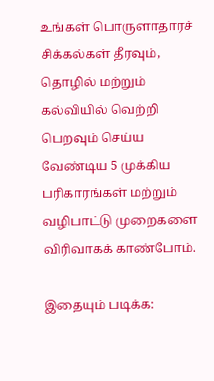உங்கள் பொருளாதாரச் சிக்கல்கள் தீரவும், தொழில் மற்றும் கல்வியில் வெற்றி பெறவும் செய்ய வேண்டிய 5 முக்கிய பரிகாரங்கள் மற்றும் வழிபாட்டு முறைகளை விரிவாகக் காண்போம்.

இதையும் படிக்க: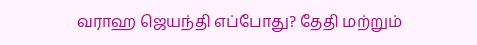வராஹ ஜெயந்தி எப்போது? தேதி மற்றும்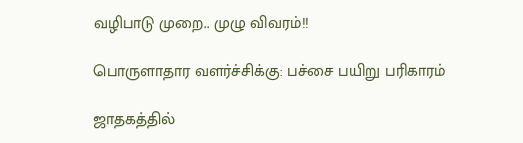வழிபாடு முறை.. முழு விவரம்!!

பொருளாதார வளர்ச்சிக்கு: பச்சை பயிறு பரிகாரம்

ஜாதகத்தில்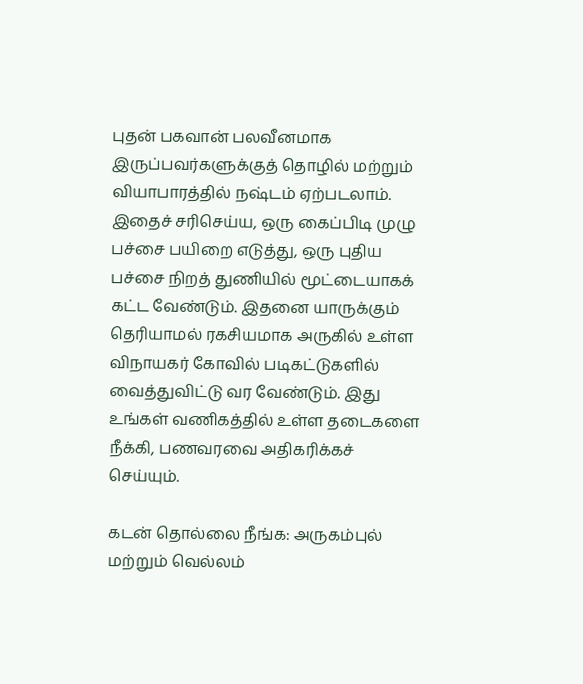புதன் பகவான் பலவீனமாக இருப்பவர்களுக்குத் தொழில் மற்றும் வியாபாரத்தில் நஷ்டம் ஏற்படலாம். இதைச் சரிசெய்ய, ஒரு கைப்பிடி முழு பச்சை பயிறை எடுத்து, ஒரு புதிய பச்சை நிறத் துணியில் மூட்டையாகக் கட்ட வேண்டும். இதனை யாருக்கும் தெரியாமல் ரகசியமாக அருகில் உள்ள விநாயகர் கோவில் படிகட்டுகளில் வைத்துவிட்டு வர வேண்டும். இது உங்கள் வணிகத்தில் உள்ள தடைகளை நீக்கி, பணவரவை அதிகரிக்கச் செய்யும்.

கடன் தொல்லை நீங்க: அருகம்புல் மற்றும் வெல்லம்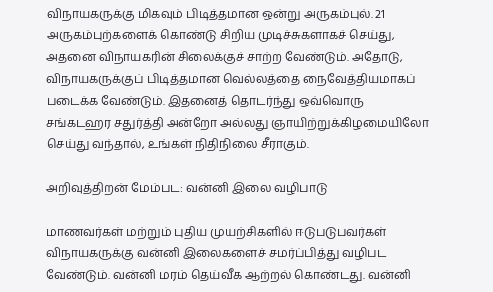விநாயகருக்கு மிகவும் பிடித்தமான ஒன்று அருகம்புல். 21 அருகம்புற்களைக் கொண்டு சிறிய முடிச்சுகளாகச் செய்து, அதனை விநாயகரின் சிலைக்குச் சாற்ற வேண்டும். அதோடு, விநாயகருக்குப் பிடித்தமான வெல்லத்தை நைவேத்தியமாகப் படைக்க வேண்டும். இதனைத் தொடர்ந்து ஒவ்வொரு சங்கடஹர சதுர்த்தி அன்றோ அல்லது ஞாயிற்றுக்கிழமையிலோ செய்து வந்தால், உங்கள் நிதிநிலை சீராகும்.

அறிவுத்திறன் மேம்பட: வன்னி இலை வழிபாடு

மாணவர்கள் மற்றும் புதிய முயற்சிகளில் ஈடுபடுபவர்கள் விநாயகருக்கு வன்னி இலைகளைச் சமர்ப்பித்து வழிபட வேண்டும். வன்னி மரம் தெய்வீக ஆற்றல் கொண்டது. வன்னி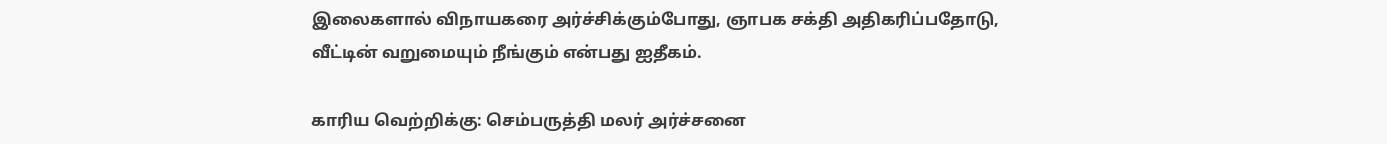இலைகளால் விநாயகரை அர்ச்சிக்கும்போது, ஞாபக சக்தி அதிகரிப்பதோடு, வீட்டின் வறுமையும் நீங்கும் என்பது ஐதீகம்.

காரிய வெற்றிக்கு: செம்பருத்தி மலர் அர்ச்சனை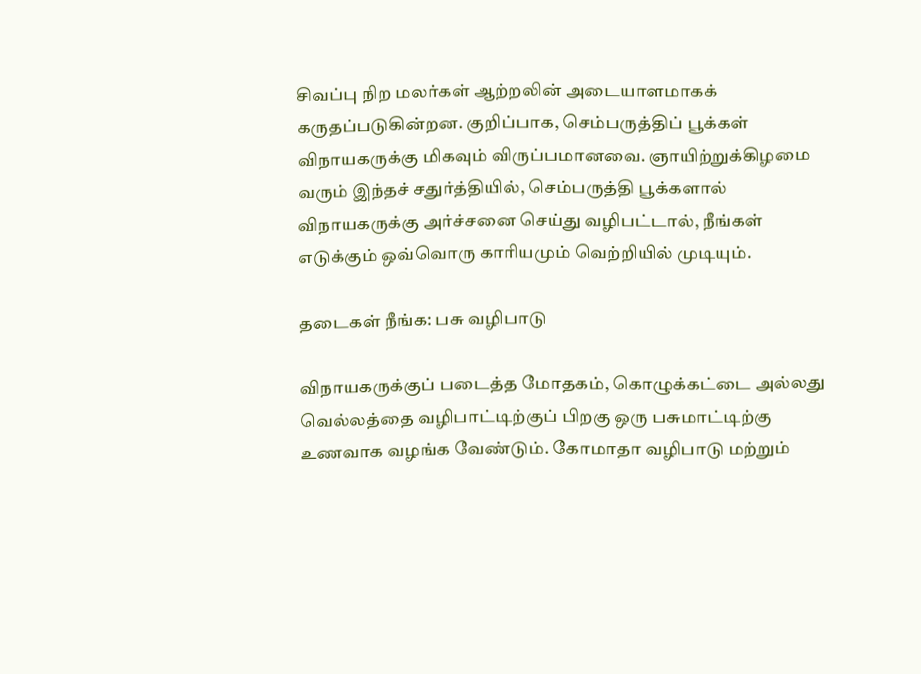சிவப்பு நிற மலர்கள் ஆற்றலின் அடையாளமாகக் கருதப்படுகின்றன. குறிப்பாக, செம்பருத்திப் பூக்கள் விநாயகருக்கு மிகவும் விருப்பமானவை. ஞாயிற்றுக்கிழமை வரும் இந்தச் சதுர்த்தியில், செம்பருத்தி பூக்களால் விநாயகருக்கு அர்ச்சனை செய்து வழிபட்டால், நீங்கள் எடுக்கும் ஒவ்வொரு காரியமும் வெற்றியில் முடியும்.

தடைகள் நீங்க: பசு வழிபாடு

விநாயகருக்குப் படைத்த மோதகம், கொழுக்கட்டை அல்லது வெல்லத்தை வழிபாட்டிற்குப் பிறகு ஒரு பசுமாட்டிற்கு உணவாக வழங்க வேண்டும். கோமாதா வழிபாடு மற்றும்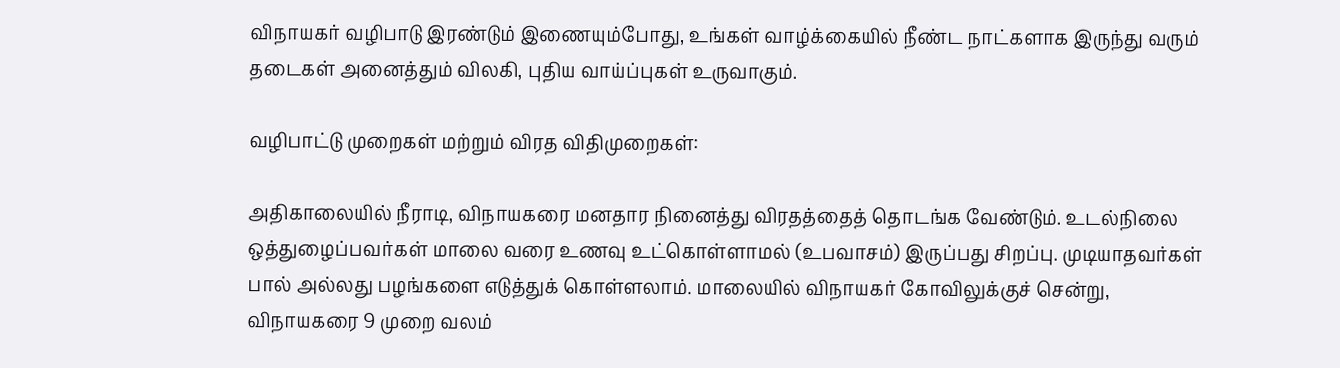விநாயகர் வழிபாடு இரண்டும் இணையும்போது, உங்கள் வாழ்க்கையில் நீண்ட நாட்களாக இருந்து வரும் தடைகள் அனைத்தும் விலகி, புதிய வாய்ப்புகள் உருவாகும்.

வழிபாட்டு முறைகள் மற்றும் விரத விதிமுறைகள்:

அதிகாலையில் நீராடி, விநாயகரை மனதார நினைத்து விரதத்தைத் தொடங்க வேண்டும். உடல்நிலை ஒத்துழைப்பவர்கள் மாலை வரை உணவு உட்கொள்ளாமல் (உபவாசம்) இருப்பது சிறப்பு. முடியாதவர்கள் பால் அல்லது பழங்களை எடுத்துக் கொள்ளலாம். மாலையில் விநாயகர் கோவிலுக்குச் சென்று, விநாயகரை 9 முறை வலம்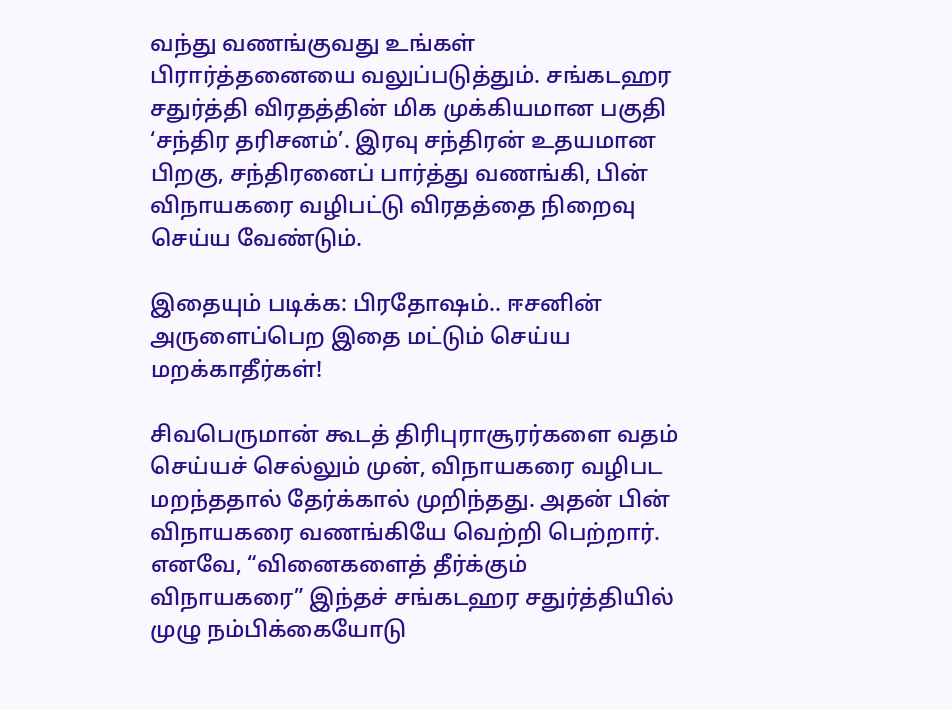வந்து வணங்குவது உங்கள் பிரார்த்தனையை வலுப்படுத்தும். சங்கடஹர சதுர்த்தி விரதத்தின் மிக முக்கியமான பகுதி ‘சந்திர தரிசனம்’. இரவு சந்திரன் உதயமான பிறகு, சந்திரனைப் பார்த்து வணங்கி, பின் விநாயகரை வழிபட்டு விரதத்தை நிறைவு செய்ய வேண்டும்.

இதையும் படிக்க: பிரதோஷம்.. ஈசனின் அருளைப்பெற இதை மட்டும் செய்ய மறக்காதீர்கள்!

சிவபெருமான் கூடத் திரிபுராசூரர்களை வதம் செய்யச் செல்லும் முன், விநாயகரை வழிபட மறந்ததால் தேர்க்கால் முறிந்தது. அதன் பின் விநாயகரை வணங்கியே வெற்றி பெற்றார். எனவே, “வினைகளைத் தீர்க்கும் விநாயகரை” இந்தச் சங்கடஹர சதுர்த்தியில் முழு நம்பிக்கையோடு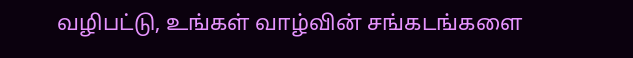வழிபட்டு, உங்கள் வாழ்வின் சங்கடங்களை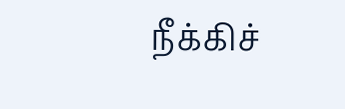நீக்கிச்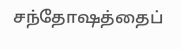சந்தோஷத்தைப்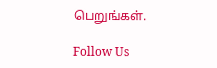பெறுங்கள்.

Follow Us